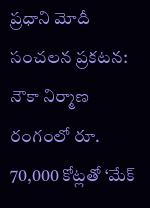ప్రధాని మోదీ సంచలన ప్రకటన: నౌకా నిర్మాణ రంగంలో రూ. 70,000 కోట్లతో ‘మేక్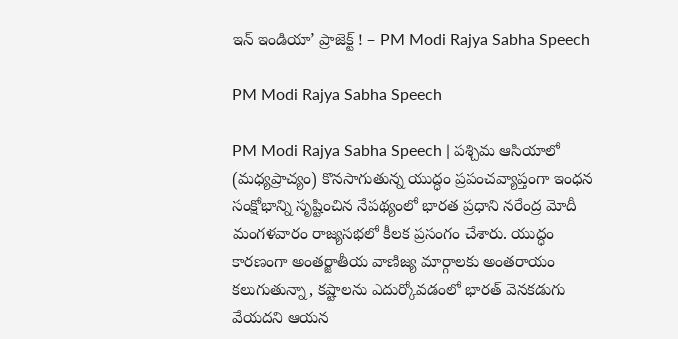ఇన్ ఇండియా’ ప్రాజెక్ట్ ! – PM Modi Rajya Sabha Speech

PM Modi Rajya Sabha Speech

PM Modi Rajya Sabha Speech | పశ్చిమ ఆసియాలో (మధ్యప్రాచ్యం) కొనసాగుతున్న యుద్ధం ప్రపంచవ్యాప్తంగా ఇంధన సంక్షోభాన్ని సృష్టించిన నేపథ్యంలో భారత ప్రధాని నరేంద్ర మోదీ మంగళవారం రాజ్యసభలో కీలక ప్రసంగం చేశారు. యుద్ధం కారణంగా అంతర్జాతీయ వాణిజ్య మార్గాలకు అంతరాయం కలుగుతున్నా, కష్టాలను ఎదుర్కోవడంలో భారత్ వెనకడుగు వేయదని ఆయన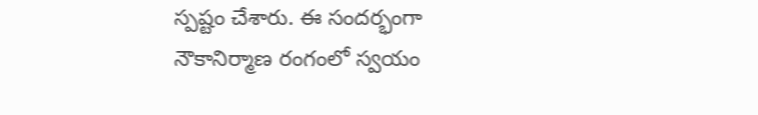స్పష్టం చేశారు. ఈ సందర్భంగా నౌకానిర్మాణ రంగంలో స్వయం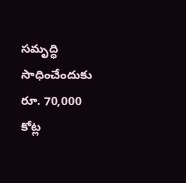సమృద్ధి సాధించేందుకు రూ. 70,000 కోట్ల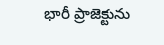భారీ ప్రాజెక్టును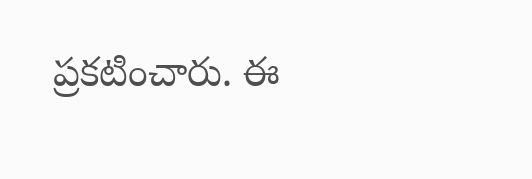ప్రకటించారు. ఈ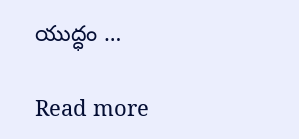యుద్ధం …

Read more